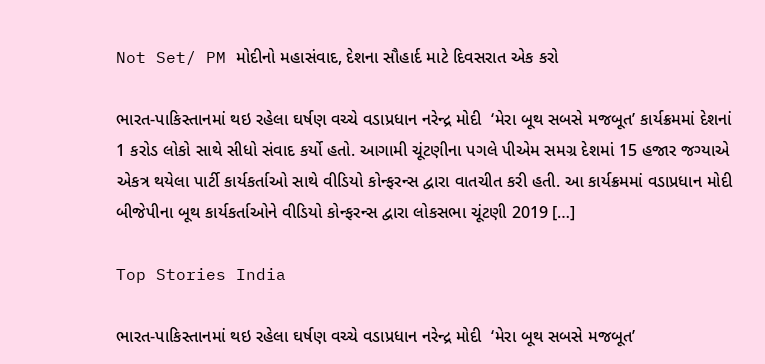Not Set/ PM મોદીનો મહાસંવાદ, દેશના સૌહાર્દ માટે દિવસરાત એક કરો

ભારત-પાકિસ્તાનમાં થઇ રહેલા ઘર્ષણ વચ્ચે વડાપ્રધાન નરેન્દ્ર મોદી  ‘મેરા બૂથ સબસે મજબૂત’ કાર્યક્રમમાં દેશનાં 1 કરોડ લોકો સાથે સીધો સંવાદ કર્યો હતો. આગામી ચૂંટણીના પગલે પીએમ સમગ્ર દેશમાં 15 હજાર જગ્યાએ એકત્ર થયેલા પાર્ટી કાર્યકર્તાઓ સાથે વીડિયો કોન્ફરન્સ દ્વારા વાતચીત કરી હતી. આ કાર્યક્રમમાં વડાપ્રધાન મોદી બીજેપીના બૂથ કાર્યકર્તાઓને વીડિયો કોન્ફરન્સ દ્વારા લોકસભા ચૂંટણી 2019 […]

Top Stories India

ભારત-પાકિસ્તાનમાં થઇ રહેલા ઘર્ષણ વચ્ચે વડાપ્રધાન નરેન્દ્ર મોદી  ‘મેરા બૂથ સબસે મજબૂત’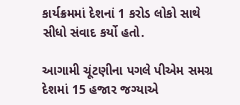કાર્યક્રમમાં દેશનાં 1 કરોડ લોકો સાથે સીધો સંવાદ કર્યો હતો.

આગામી ચૂંટણીના પગલે પીએમ સમગ્ર દેશમાં 15 હજાર જગ્યાએ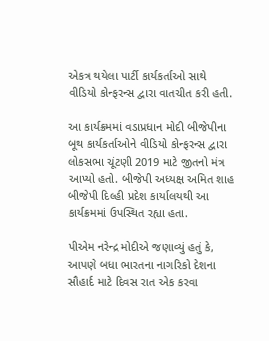એકત્ર થયેલા પાર્ટી કાર્યકર્તાઓ સાથે વીડિયો કોન્ફરન્સ દ્વારા વાતચીત કરી હતી.

આ કાર્યક્રમમાં વડાપ્રધાન મોદી બીજેપીના બૂથ કાર્યકર્તાઓને વીડિયો કોન્ફરન્સ દ્વારા લોકસભા ચૂંટણી 2019 માટે જીતનો મંત્ર આપ્યો હતો. બીજેપી અધ્યક્ષ અમિત શાહ બીજેપી દિલ્હી પ્રદેશ કાર્યાલયથી આ કાર્યક્રમમાં ઉપસ્થિત રહ્યા હતા.

પીએમ નરેન્દ્ર મોદીએ જણાવ્યું હતું કે, આપણે બધા ભારતના નાગરિકો દેશના સૌહાર્દ માટે દિવસ રાત એક કરવા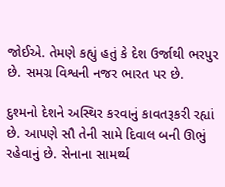જોઈએ. તેમણે કહ્યું હતું કે દેશ ઉર્જાથી ભરપુર છે. સમગ્ર વિશ્વની નજર ભારત પર છે.

દુશ્મનો દેશને અસ્થિર કરવાનું કાવતરૂકરી રહ્યાં છે. આપણે સૌ તેની સામે દિવાલ બની ઊભું રહેવાનું છે. સેનાના સામર્થ્ય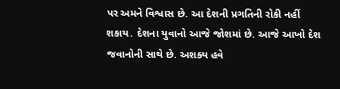પર અમને વિશ્વાસ છે. આ દેશની પ્રગતિની રોકી નહીં શકાય. દેશના યુવાનો આજે જોશમાં છે. આજે આખો દેશ જવાનોની સાથે છે. અશક્ય હવે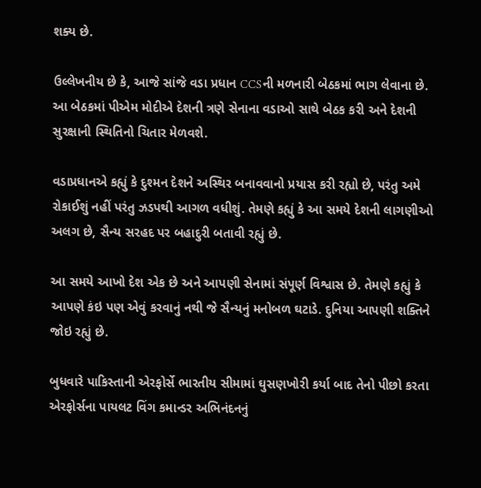શક્ય છે.

ઉલ્લેખનીય છે કે, આજે સાંજે વડા પ્રધાન CCSની મળનારી બેઠકમાં ભાગ લેવાના છે. આ બેઠકમાં પીએમ મોદીએ દેશની ત્રણે સેનાના વડાઓ સાથે બેઠક કરી અને દેશની સુરક્ષાની સ્થિતિનો ચિતાર મેળવશે.

વડાપ્રધાનએ કહ્યું કે દુશ્મન દેશને અસ્થિર બનાવવાનો પ્રયાસ કરી રહ્યો છે, પરંતુ અમે રોકાઈશું નહીં પરંતુ ઝડપથી આગળ વધીશું. તેમણે કહ્યું કે આ સમયે દેશની લાગણીઓ અલગ છે, સૈન્ય સરહદ પર બહાદુરી બતાવી રહ્યું છે.

આ સમયે આખો દેશ એક છે અને આપણી સેનામાં સંપૂર્ણ વિશ્વાસ છે. તેમણે કહ્યું કે આપણે કંઇ પણ એવું કરવાનું નથી જે સૈન્યનું મનોબળ ઘટાડે. દુનિયા આપણી શક્તિને જોઇ રહ્યું છે.

બુધવારે પાકિસ્તાની એરફોર્સે ભારતીય સીમામાં ઘુસણખોરી કર્યા બાદ તેનો પીછો કરતા એરફોર્સના પાયલટ વિંગ કમાન્ડર અભિનંદનનું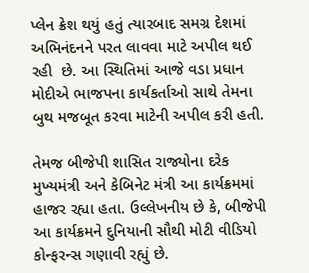પ્લેન ક્રેશ થયું હતું ત્યારબાદ સમગ્ર દેશમાં અભિનંદનને પરત લાવવા માટે અપીલ થઈ રહી  છે. આ સ્થિતિમાં આજે વડા પ્રધાન મોદીએ ભાજપના કાર્યકર્તાઓ સાથે તેમના બુથ મજબૂત કરવા માટેની અપીલ કરી હતી.

તેમજ બીજેપી શાસિત રાજ્યોના દરેક મુખ્યમંત્રી અને કેબિનેટ મંત્રી આ કાર્યક્રમમાં હાજર રહ્યા હતા. ઉલ્લેખનીય છે કે, બીજેપી આ કાર્યક્રમને દુનિયાની સૌથી મોટી વીડિયો કોન્ફરન્સ ગણાવી રહ્યું છે.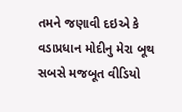તમને જણાવી દઇએ કે વડાપ્રધાન મોદીનુ મેરા બૂથ સબસે મજબૂત વીડિયો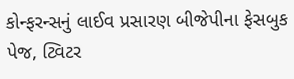કોન્ફરન્સનું લાઈવ પ્રસારણ બીજેપીના ફેસબુક પેજ, ટ્વિટર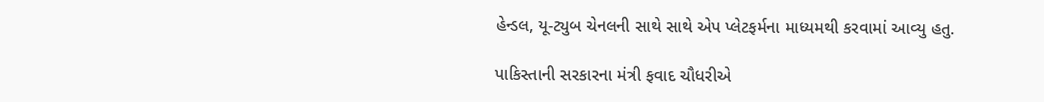હેન્ડલ, યૂ-ટ્યુબ ચેનલની સાથે સાથે એપ પ્લેટફર્મના માધ્યમથી કરવામાં આવ્યુ હતુ.

પાકિસ્તાની સરકારના મંત્રી ફવાદ ચૌધરીએ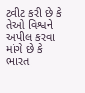ટ્વીટ કરી છે કે તેઓ વિશ્વને અપીલ કરવા માંગે છે કે ભારત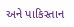અને પાકિસ્તાન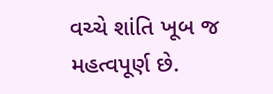વચ્ચે શાંતિ ખૂબ જ મહત્વપૂર્ણ છે.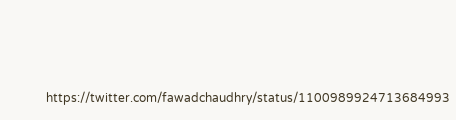https://twitter.com/fawadchaudhry/status/1100989924713684993